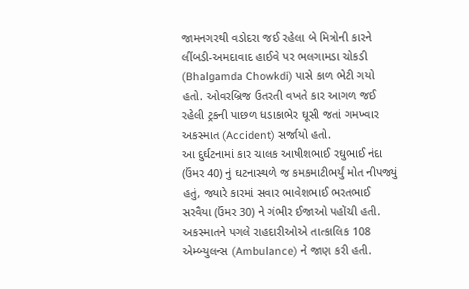જામનગરથી વડોદરા જઈ રહેલા બે મિત્રોની કારને લીંબડી-અમદાવાદ હાઈવે પર ભલગામડા ચોકડી (Bhalgamda Chowkdi) પાસે કાળ ભેટી ગયો હતો. ઓવરબ્રિજ ઉતરતી વખતે કાર આગળ જઈ રહેલી ટ્રકની પાછળ ધડાકાભેર ઘૂસી જતાં ગમખ્વાર અકસ્માત (Accident) સર્જાયો હતો.
આ દુર્ઘટનામાં કાર ચાલક આષીશભાઈ રઘુભાઈ નંદા (ઉંમર 40) નું ઘટનાસ્થળે જ કમકમાટીભર્યું મોત નીપજ્યું હતું, જ્યારે કારમાં સવાર ભાવેશભાઈ ભરતભાઈ સરવૈયા (ઉંમર 30) ને ગંભીર ઈજાઓ પહોંચી હતી.
અકસ્માતને પગલે રાહદારીઓએ તાત્કાલિક 108 એમ્બ્યુલન્સ (Ambulance) ને જાણ કરી હતી.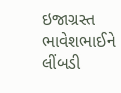ઇજાગ્રસ્ત ભાવેશભાઈને લીંબડી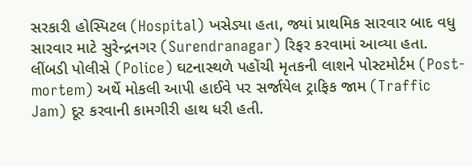સરકારી હોસ્પિટલ (Hospital) ખસેડ્યા હતા, જ્યાં પ્રાથમિક સારવાર બાદ વધુ સારવાર માટે સુરેન્દ્રનગર (Surendranagar) રિફર કરવામાં આવ્યા હતા. લીંબડી પોલીસે (Police) ઘટનાસ્થળે પહોંચી મૃતકની લાશને પોસ્ટમોર્ટમ (Post-mortem) અર્થે મોકલી આપી હાઈવે પર સર્જાયેલ ટ્રાફિક જામ (Traffic Jam) દૂર કરવાની કામગીરી હાથ ધરી હતી.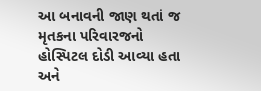આ બનાવની જાણ થતાં જ મૃતકના પરિવારજનો હોસ્પિટલ દોડી આવ્યા હતા અને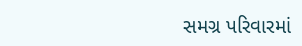સમગ્ર પરિવારમાં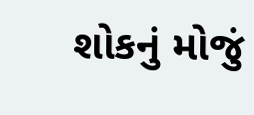શોકનું મોજું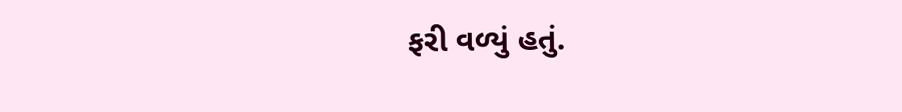ફરી વળ્યું હતું.